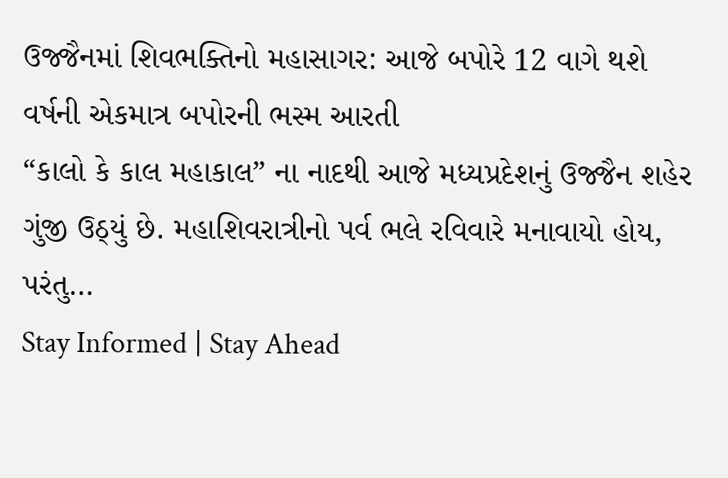ઉજ્જૈનમાં શિવભક્તિનો મહાસાગર: આજે બપોરે 12 વાગે થશે વર્ષની એકમાત્ર બપોરની ભસ્મ આરતી
“કાલો કે કાલ મહાકાલ” ના નાદથી આજે મધ્યપ્રદેશનું ઉજ્જૈન શહેર ગુંજી ઉઠ્યું છે. મહાશિવરાત્રીનો પર્વ ભલે રવિવારે મનાવાયો હોય, પરંતુ…
Stay Informed | Stay Ahead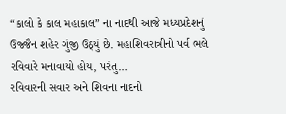“કાલો કે કાલ મહાકાલ” ના નાદથી આજે મધ્યપ્રદેશનું ઉજ્જૈન શહેર ગુંજી ઉઠ્યું છે. મહાશિવરાત્રીનો પર્વ ભલે રવિવારે મનાવાયો હોય, પરંતુ…
રવિવારની સવાર અને શિવના નાદનો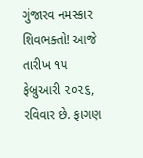ગુંજારવ નમસ્કાર શિવભક્તો! આજે તારીખ ૧૫ ફેબ્રુઆરી ૨૦૨૬, રવિવાર છે. ફાગણ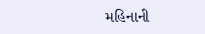મહિનાની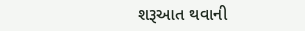શરૂઆત થવાની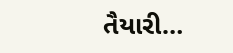તૈયારી…